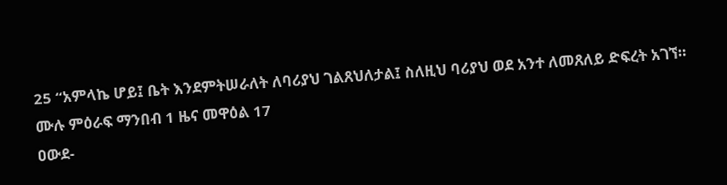25 “አምላኬ ሆይ፤ ቤት እንደምትሠራለት ለባሪያህ ገልጸህለታል፤ ስለዚህ ባሪያህ ወደ አንተ ለመጸለይ ድፍረት አገኘ።
ሙሉ ምዕራፍ ማንበብ 1 ዜና መዋዕል 17
ዐውደ-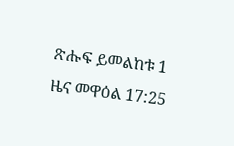ጽሑፍ ይመልከቱ 1 ዜና መዋዕል 17:25